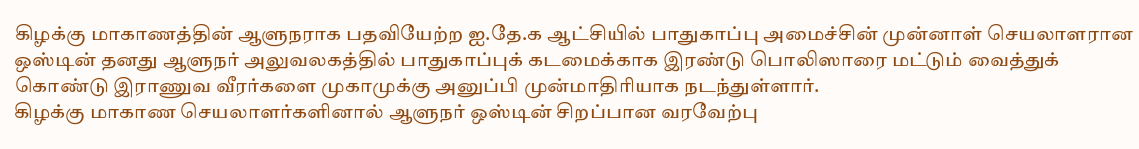கிழக்கு மாகாணத்தின் ஆளுநராக பதவியேற்ற ஐ.தே.க ஆட்சியில் பாதுகாப்பு அமைச்சின் முன்னாள் செயலாளரான ஒஸ்டின் தனது ஆளுநர் அலுவலகத்தில் பாதுகாப்புக் கடமைக்காக இரண்டு பொலிஸாரை மட்டும் வைத்துக் கொண்டு இராணுவ வீரர்களை முகாமுக்கு அனுப்பி முன்மாதிாியாக நடந்துள்ளார்.
கிழக்கு மாகாண செயலாளர்களினால் ஆளுநர் ஒஸ்டின் சிறப்பான வரவேற்பு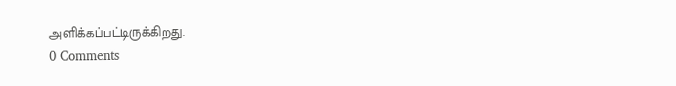அளிக்கப்பட்டிருக்கிறது.
0 Comments